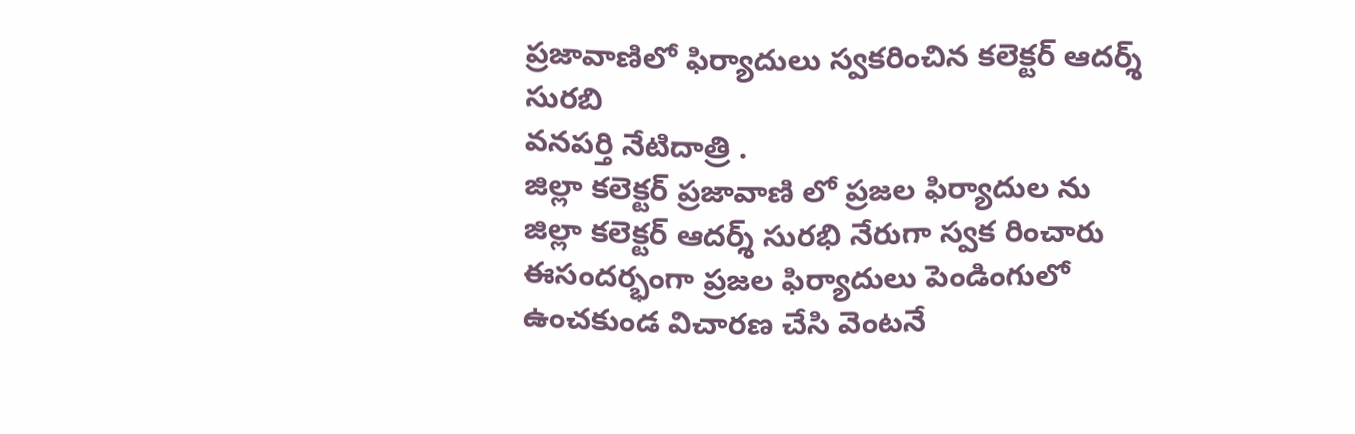ప్రజావాణిలో ఫిర్యాదులు స్వకరించిన కలెక్టర్ ఆదర్శ్ సురబి
వనపర్తి నేటిదాత్రి .
జిల్లా కలెక్టర్ ప్రజావాణి లో ప్రజల ఫిర్యాదుల ను
జిల్లా కలెక్టర్ ఆదర్శ్ సురభి నేరుగా స్వక రించారు ఈసందర్భంగా ప్రజల ఫిర్యాదులు పెండింగులో ఉంచకుండ విచారణ చేసి వెంటనే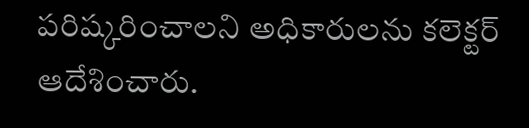పరిష్కరించాలని అధికారులను కలెక్టర్ ఆదేశించారు.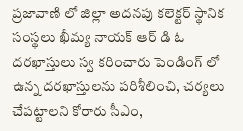ప్రజావాణి లో జిల్లా అదనపు కలెక్టర్ స్థానిక సంస్థలు ఖీమ్య నాయక్ ఆర్ డి ఓ దరఖాస్తులు స్వ కరించారు పెండింగ్ లో ఉన్న దరఖాస్తులను పరిశీలించి, చర్యలు చేపట్టాలని కోరారు సీఎం,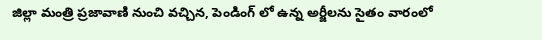జిల్లా మంత్రి ప్రజావాణి నుంచి వచ్చిన, పెండింగ్ లో ఉన్న అర్జీలను సైతం వారంలో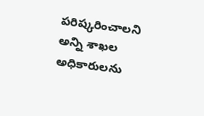పరిష్కరించాలని అన్ని శాఖల అధికారులను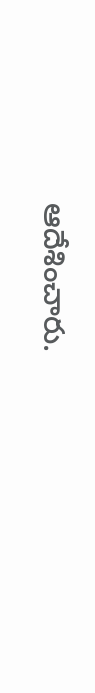ఆదేశించారు.